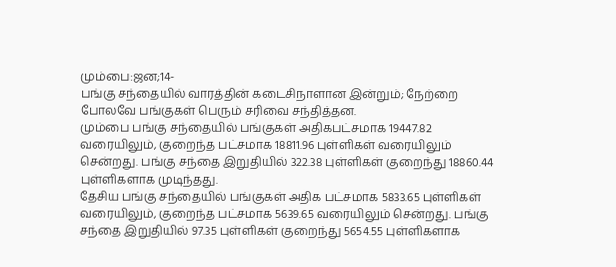மும்பை:ஜன;14-
பங்கு சந்தையில் வாரத்தின் கடைசிநாளான இன்றும்; நேற்றை போலவே பங்குகள் பெரும் சரிவை சந்தித்தன.
மும்பை பங்கு சந்தையில் பங்குகள் அதிகபட்சமாக 19447.82 வரையிலும், குறைந்த பட்சமாக 18811.96 புள்ளிகள் வரையிலும் சென்றது. பங்கு சந்தை இறுதியில் 322.38 புள்ளிகள் குறைந்து 18860.44 புள்ளிகளாக முடிந்தது.
தேசிய பங்கு சந்தையில் பங்குகள் அதிக பட்சமாக 5833.65 புள்ளிகள் வரையிலும், குறைந்த பட்சமாக 5639.65 வரையிலும் சென்றது. பங்கு சந்தை இறுதியில் 97.35 புள்ளிகள் குறைந்து 5654.55 புள்ளிகளாக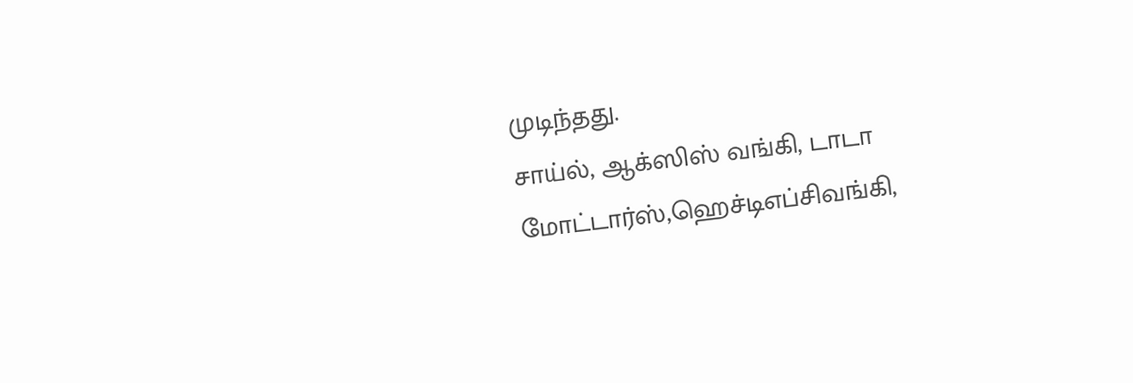முடிந்தது.
சாய்ல், ஆக்ஸிஸ் வங்கி, டாடா மோட்டார்ஸ்,ஹெச்டிஎப்சிவங்கி,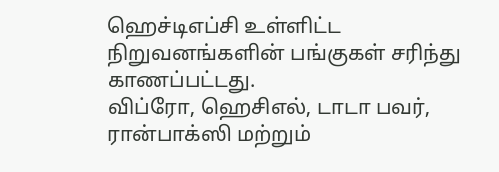ஹெச்டிஎப்சி உள்ளிட்ட நிறுவனங்களின் பங்குகள் சரிந்து காணப்பட்டது.
விப்ரோ, ஹெசிஎல், டாடா பவர், ரான்பாக்ஸி மற்றும்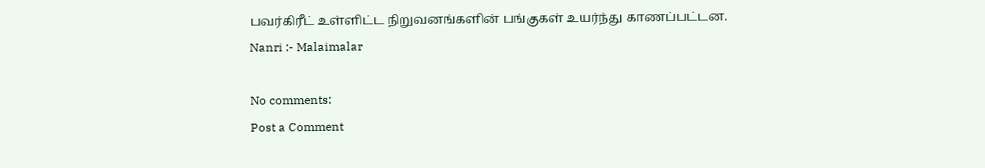பவர்கிரீட் உள்ளிட்ட நிறுவனங்களின் பங்குகள் உயர்ந்து காணப்பட்டன.
Nanri :- Malaimalar

No comments:
Post a Comment